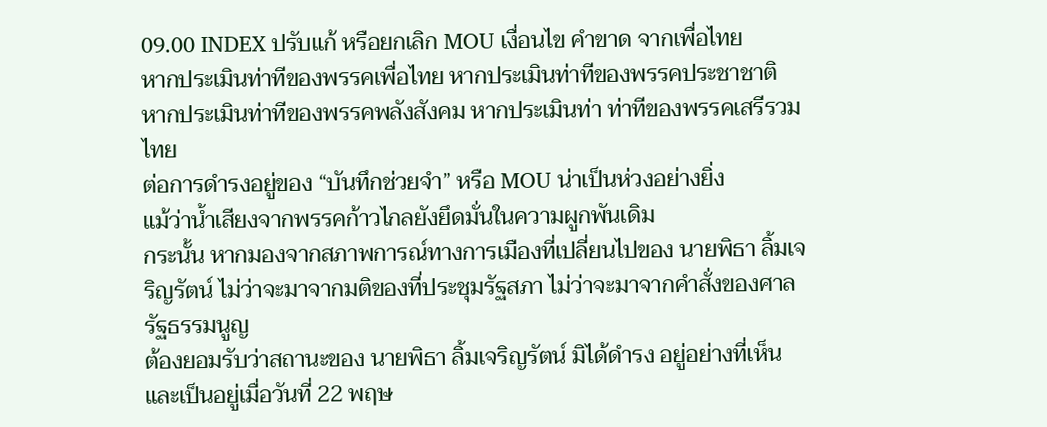09.00 INDEX ปรับแก้ หรือยกเลิก MOU เงื่อนไข คำขาด จากเพื่อไทย
หากประเมินท่าทีของพรรคเพื่อไทย หากประเมินท่าทีของพรรคประชาชาติ หากประเมินท่าทีของพรรคพลังสังคม หากประเมินท่า ท่าทีของพรรคเสรีรวมไทย
ต่อการดำรงอยู่ของ “บันทึกช่วยจำ” หรือ MOU น่าเป็นห่วงอย่างยิ่ง
แม้ว่าน้ำเสียงจากพรรคก้าวไกลยังยึดมั่นในความผูกพันเดิม
กระนั้น หากมองจากสภาพการณ์ทางการเมืองที่เปลี่ยนไปของ นายพิธา ลิ้มเจริญรัตน์ ไม่ว่าจะมาจากมติของที่ประชุมรัฐสภา ไม่ว่าจะมาจากคำสั่งของศาลรัฐธรรมนูญ
ต้องยอมรับว่าสถานะของ นายพิธา ลิ้มเจริญรัตน์ มิได้ดำรง อยู่อย่างที่เห็นและเป็นอยู่เมื่อวันที่ 22 พฤษ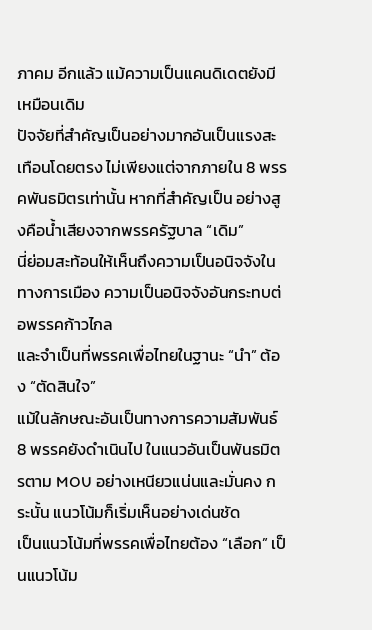ภาคม อีกแล้ว แม้ความเป็นแคนดิเดตยังมีเหมือนเดิม
ปัจจัยที่สำคัญเป็นอย่างมากอันเป็นแรงสะเทือนโดยตรง ไม่เพียงแต่จากภายใน 8 พรรคพันธมิตรเท่านั้น หากที่สำคัญเป็น อย่างสูงคือน้ำเสียงจากพรรครัฐบาล “เดิม”
นี่ย่อมสะท้อนให้เห็นถึงความเป็นอนิจจังในทางการเมือง ความเป็นอนิจจังอันกระทบต่อพรรคก้าวไกล
และจำเป็นที่พรรคเพื่อไทยในฐานะ “นำ” ต้อง “ตัดสินใจ”
แม้ในลักษณะอันเป็นทางการความสัมพันธ์ 8 พรรคยังดำเนินไป ในแนวอันเป็นพันธมิตรตาม MOU อย่างเหนียวแน่นและมั่นคง กระนั้น แนวโน้มก็เริ่มเห็นอย่างเด่นชัด
เป็นแนวโน้มที่พรรคเพื่อไทยต้อง “เลือก” เป็นแนวโน้ม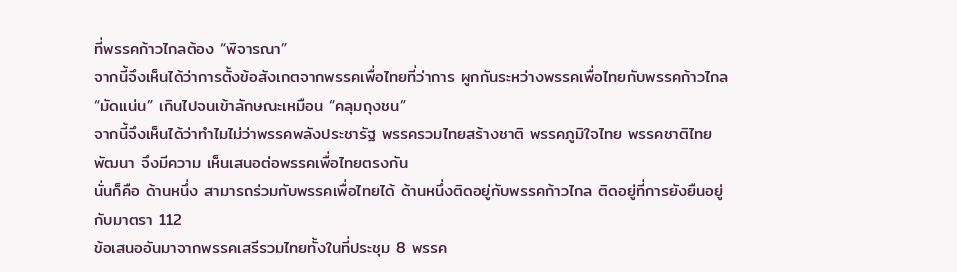ที่พรรคก้าวไกลต้อง “พิจารณา”
จากนี้จึงเห็นได้ว่าการตั้งข้อสังเกตจากพรรคเพื่อไทยที่ว่าการ ผูกกันระหว่างพรรคเพื่อไทยกับพรรคก้าวไกล “มัดแน่น” เกินไปจนเข้าลักษณะเหมือน “คลุมถุงชน”
จากนี้จึงเห็นได้ว่าทำไมไม่ว่าพรรคพลังประชารัฐ พรรครวมไทยสร้างชาติ พรรคภูมิใจไทย พรรคชาติไทยพัฒนา จึงมีความ เห็นเสนอต่อพรรคเพื่อไทยตรงกัน
นั่นก็คือ ด้านหนึ่ง สามารถร่วมกับพรรคเพื่อไทยได้ ด้านหนึ่งติดอยู่กับพรรคก้าวไกล ติดอยู่ที่การยังยืนอยู่กับมาตรา 112
ข้อเสนออันมาจากพรรคเสรีรวมไทยทั้งในที่ประชุม 8 พรรค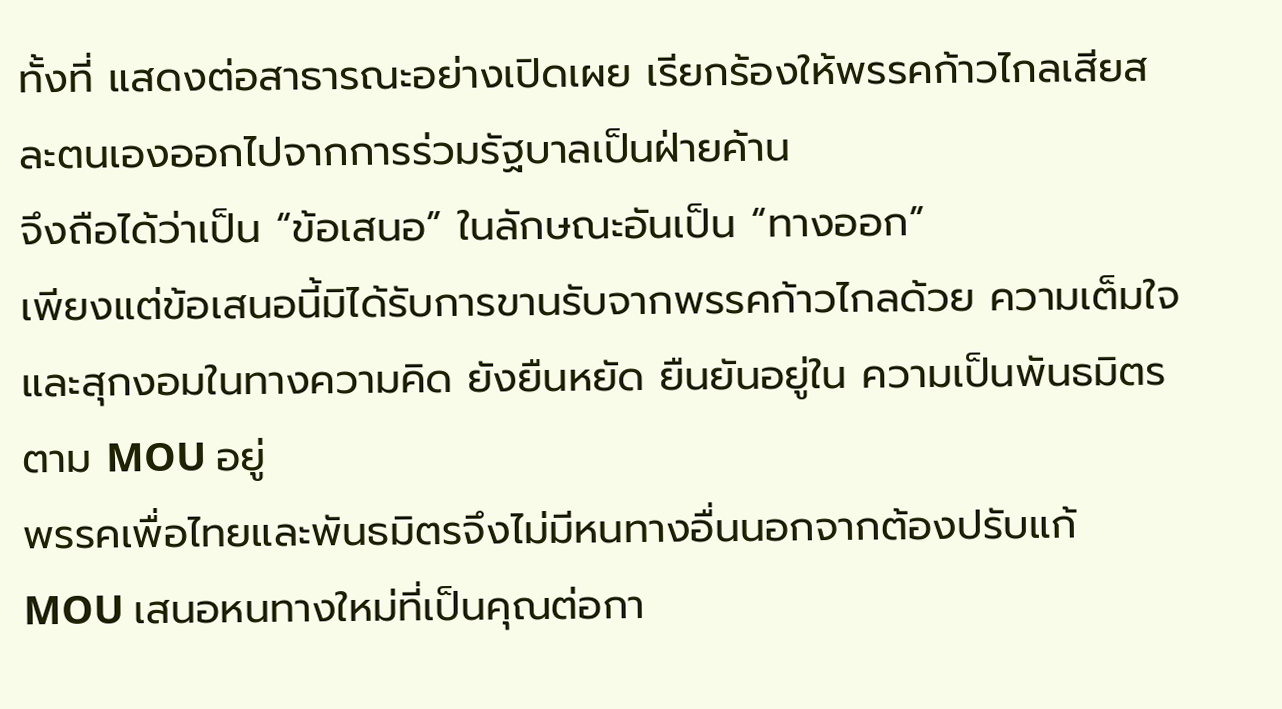ทั้งที่ แสดงต่อสาธารณะอย่างเปิดเผย เรียกร้องให้พรรคก้าวไกลเสียสละตนเองออกไปจากการร่วมรัฐบาลเป็นฝ่ายค้าน
จึงถือได้ว่าเป็น “ข้อเสนอ” ในลักษณะอันเป็น “ทางออก”
เพียงแต่ข้อเสนอนี้มิได้รับการขานรับจากพรรคก้าวไกลด้วย ความเต็มใจและสุกงอมในทางความคิด ยังยืนหยัด ยืนยันอยู่ใน ความเป็นพันธมิตรตาม MOU อยู่
พรรคเพื่อไทยและพันธมิตรจึงไม่มีหนทางอื่นนอกจากต้องปรับแก้ MOU เสนอหนทางใหม่ที่เป็นคุณต่อกา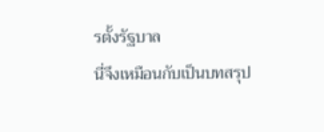รตั้งรัฐบาล
นี่จึงเหมือนกับเป็นบทสรุป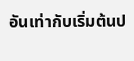อันเท่ากับเริ่มต้นป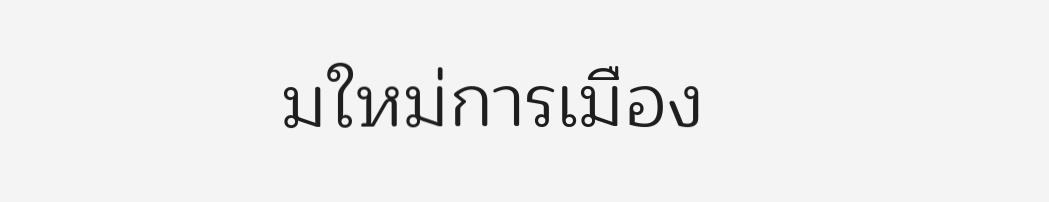มใหม่การเมือง